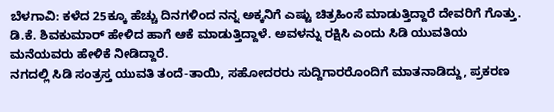ಬೆಳಗಾವಿ: ಕಳೆದ 25ಕ್ಕೂ ಹೆಚ್ಚು ದಿನಗಳಿಂದ ನನ್ನ ಅಕ್ಕನಿಗೆ ಎಷ್ಟು ಚಿತ್ರಹಿಂಸೆ ಮಾಡುತ್ತಿದ್ದಾರೆ ದೇವರಿಗೆ ಗೊತ್ತು. ಡಿ.ಕೆ. ಶಿವಕುಮಾರ್ ಹೇಳಿದ ಹಾಗೆ ಆಕೆ ಮಾಡುತ್ತಿದ್ದಾಳೆ. ಅವಳನ್ನು ರಕ್ಷಿಸಿ ಎಂದು ಸಿಡಿ ಯುವತಿಯ ಮನೆಯವರು ಹೇಳಿಕೆ ನೀಡಿದ್ದಾರೆ.
ನಗದಲ್ಲಿ ಸಿಡಿ ಸಂತ್ರಸ್ತ ಯುವತಿ ತಂದೆ-ತಾಯಿ, ಸಹೋದರರು ಸುದ್ದಿಗಾರರೊಂದಿಗೆ ಮಾತನಾಡಿದ್ದು, ಪ್ರಕರಣ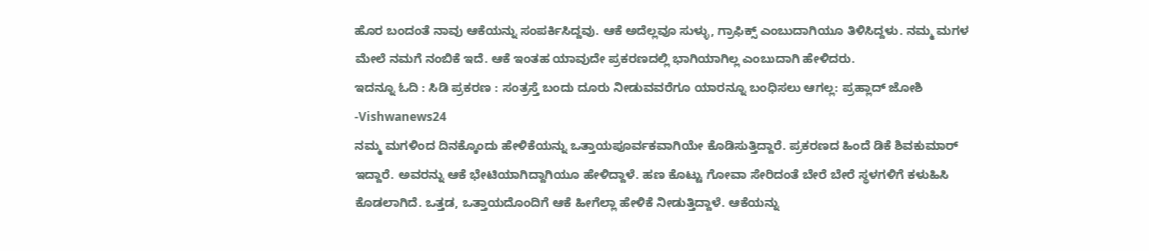ಹೊರ ಬಂದಂತೆ ನಾವು ಆಕೆಯನ್ನು ಸಂಪರ್ಕಿಸಿದ್ದವು. ಆಕೆ ಅದೆಲ್ಲವೂ ಸುಳ್ಳು, ಗ್ರಾಫಿಕ್ಸ್ ಎಂಬುದಾಗಿಯೂ ತಿಳಿಸಿದ್ದಳು. ನಮ್ಮ ಮಗಳ ಮೇಲೆ ನಮಗೆ ನಂಬಿಕೆ ಇದೆ. ಆಕೆ ಇಂತಹ ಯಾವುದೇ ಪ್ರಕರಣದಲ್ಲಿ ಭಾಗಿಯಾಗಿಲ್ಲ ಎಂಬುದಾಗಿ ಹೇಳಿದರು.
ಇದನ್ನೂ ಓದಿ : ಸಿಡಿ ಪ್ರಕರಣ : ಸಂತ್ರಸ್ತೆ ಬಂದು ದೂರು ನೀಡುವವರೆಗೂ ಯಾರನ್ನೂ ಬಂಧಿಸಲು ಆಗಲ್ಲ: ಪ್ರಹ್ಲಾದ್ ಜೋಶಿ -Vishwanews24
ನಮ್ಮ ಮಗಳಿಂದ ದಿನಕ್ಕೊಂದು ಹೇಳಿಕೆಯನ್ನು ಒತ್ತಾಯಪೂರ್ವಕವಾಗಿಯೇ ಕೊಡಿಸುತ್ತಿದ್ದಾರೆ. ಪ್ರಕರಣದ ಹಿಂದೆ ಡಿಕೆ ಶಿವಕುಮಾರ್ ಇದ್ದಾರೆ. ಅವರನ್ನು ಆಕೆ ಭೇಟಿಯಾಗಿದ್ದಾಗಿಯೂ ಹೇಳಿದ್ದಾಳೆ. ಹಣ ಕೊಟ್ಟು ಗೋವಾ ಸೇರಿದಂತೆ ಬೇರೆ ಬೇರೆ ಸ್ಥಳಗಳಿಗೆ ಕಳುಹಿಸಿ ಕೊಡಲಾಗಿದೆ. ಒತ್ತಡ, ಒತ್ತಾಯದೊಂದಿಗೆ ಆಕೆ ಹೀಗೆಲ್ಲಾ ಹೇಳಿಕೆ ನೀಡುತ್ತಿದ್ದಾಳೆ. ಆಕೆಯನ್ನು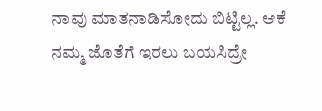ನಾವು ಮಾತನಾಡಿಸೋದು ಬಿಟ್ಟಿಲ್ಲ. ಆಕೆ ನಮ್ಮ ಜೊತೆಗೆ ಇರಲು ಬಯಸಿದ್ರೇ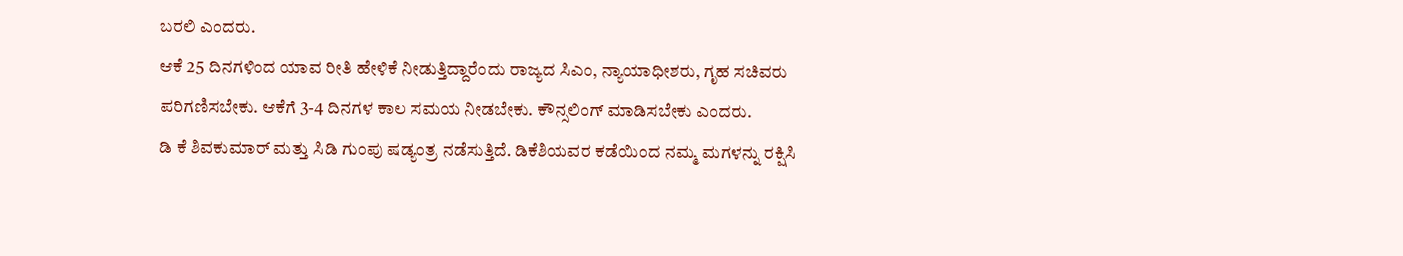ಬರಲಿ ಎಂದರು.
ಆಕೆ 25 ದಿನಗಳಿಂದ ಯಾವ ರೀತಿ ಹೇಳಿಕೆ ನೀಡುತ್ತಿದ್ದಾರೆಂದು ರಾಜ್ಯದ ಸಿಎಂ, ನ್ಯಾಯಾಧೀಶರು, ಗೃಹ ಸಚಿವರು ಪರಿಗಣಿಸಬೇಕು. ಆಕೆಗೆ 3-4 ದಿನಗಳ ಕಾಲ ಸಮಯ ನೀಡಬೇಕು. ಕೌನ್ಸಲಿಂಗ್ ಮಾಡಿಸಬೇಕು ಎಂದರು.
ಡಿ ಕೆ ಶಿವಕುಮಾರ್ ಮತ್ತು ಸಿಡಿ ಗುಂಪು ಷಡ್ಯಂತ್ರ ನಡೆಸುತ್ತಿದೆ. ಡಿಕೆಶಿಯವರ ಕಡೆಯಿಂದ ನಮ್ಮ ಮಗಳನ್ನು ರಕ್ಷಿಸಿ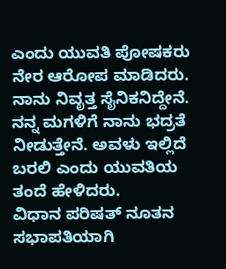ಎಂದು ಯುವತಿ ಪೋಷಕರು ನೇರ ಆರೋಪ ಮಾಡಿದರು.
ನಾನು ನಿವೃತ್ತ ಸೈನಿಕನಿದ್ದೇನೆ. ನನ್ನ ಮಗಳಿಗೆ ನಾನು ಭದ್ರತೆ ನೀಡುತ್ತೇನೆ. ಅವಳು ಇಲ್ಲಿದೆ ಬರಲಿ ಎಂದು ಯುವತಿಯ ತಂದೆ ಹೇಳಿದರು.
ವಿಧಾನ ಪರಿಷತ್ ನೂತನ ಸಭಾಪತಿಯಾಗಿ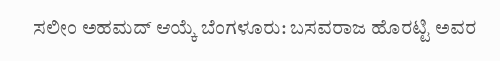ಸಲೀಂ ಅಹಮದ್ ಆಯ್ಕೆ ಬೆಂಗಳೂರು: ಬಸವರಾಜ ಹೊರಟ್ಟಿ ಅವರ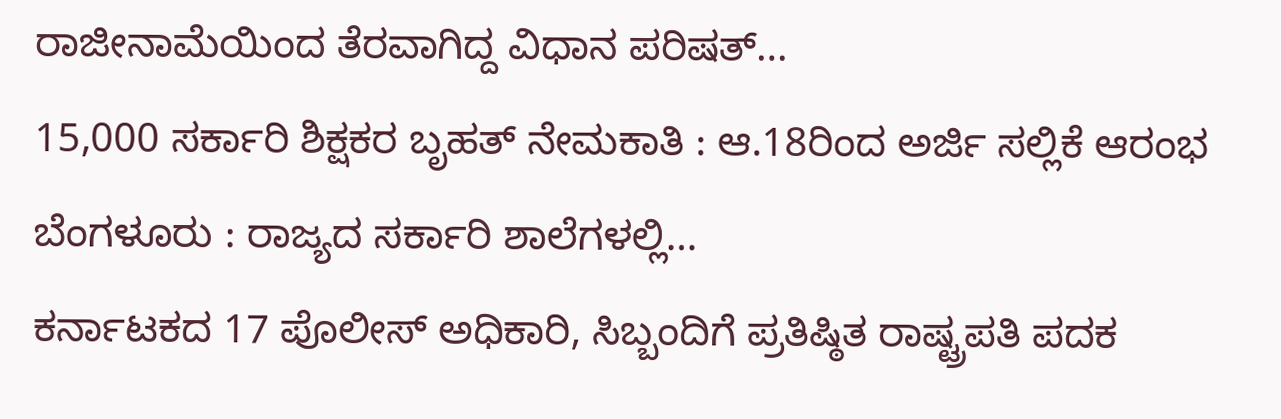ರಾಜೀನಾಮೆಯಿಂದ ತೆರವಾಗಿದ್ದ ವಿಧಾನ ಪರಿಷತ್…
15,000 ಸರ್ಕಾರಿ ಶಿಕ್ಷಕರ ಬೃಹತ್ ನೇಮಕಾತಿ : ಆ.18ರಿಂದ ಅರ್ಜಿ ಸಲ್ಲಿಕೆ ಆರಂಭ ಬೆಂಗಳೂರು : ರಾಜ್ಯದ ಸರ್ಕಾರಿ ಶಾಲೆಗಳಲ್ಲಿ…
ಕರ್ನಾಟಕದ 17 ಪೊಲೀಸ್ ಅಧಿಕಾರಿ, ಸಿಬ್ಬಂದಿಗೆ ಪ್ರತಿಷ್ಠಿತ ರಾಷ್ಟ್ರಪತಿ ಪದಕ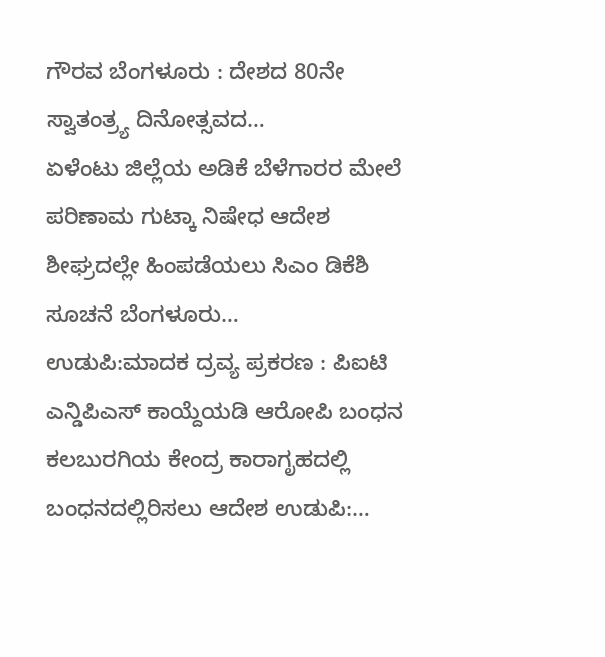ಗೌರವ ಬೆಂಗಳೂರು : ದೇಶದ 80ನೇ ಸ್ವಾತಂತ್ರ್ಯ ದಿನೋತ್ಸವದ…
ಏಳೆಂಟು ಜಿಲ್ಲೆಯ ಅಡಿಕೆ ಬೆಳೆಗಾರರ ಮೇಲೆ ಪರಿಣಾಮ ಗುಟ್ಕಾ ನಿಷೇಧ ಆದೇಶ ಶೀಘ್ರದಲ್ಲೇ ಹಿಂಪಡೆಯಲು ಸಿಎಂ ಡಿಕೆಶಿ ಸೂಚನೆ ಬೆಂಗಳೂರು…
ಉಡುಪಿ:ಮಾದಕ ದ್ರವ್ಯ ಪ್ರಕರಣ : ಪಿಐಟಿ ಎನ್ಡಿಪಿಎಸ್ ಕಾಯ್ದೆಯಡಿ ಆರೋಪಿ ಬಂಧನ ಕಲಬುರಗಿಯ ಕೇಂದ್ರ ಕಾರಾಗೃಹದಲ್ಲಿ ಬಂಧನದಲ್ಲಿರಿಸಲು ಆದೇಶ ಉಡುಪಿ:…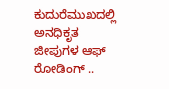ಕುದುರೆಮುಖದಲ್ಲಿ ಅನಧಿಕೃತ ಜೀಪುಗಳ ಆಫ್ ರೋಡಿಂಗ್ ..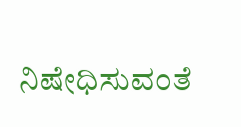ನಿಷೇಧಿಸುವಂತೆ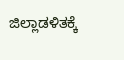ಜಿಲ್ಲಾಡಳಿತಕ್ಕೆ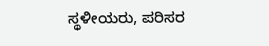ಸ್ಥಳೀಯರು, ಪರಿಸರ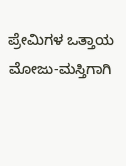ಪ್ರೇಮಿಗಳ ಒತ್ತಾಯ ಮೋಜು-ಮಸ್ತಿಗಾಗಿ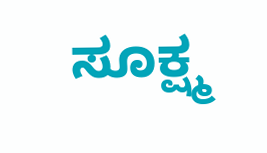ಸೂಕ್ಷ್ಮ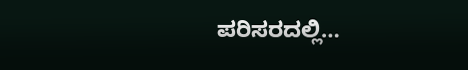ಪರಿಸರದಲ್ಲಿ…